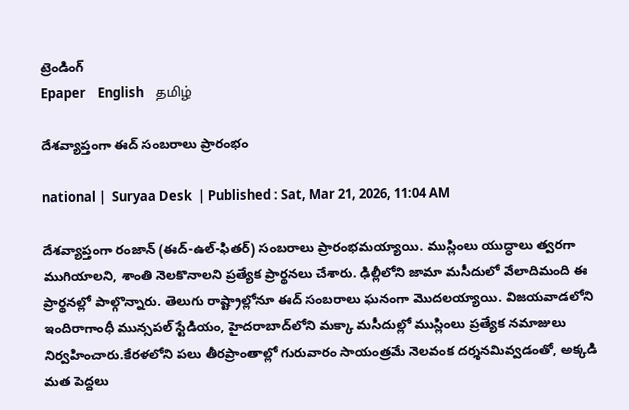ట్రెండింగ్
Epaper    English    தமிழ்

దేశవ్యాప్తంగా ఈద్ సంబరాలు ప్రారంభం

national |  Suryaa Desk  | Published : Sat, Mar 21, 2026, 11:04 AM

దేశవ్యాప్తంగా రంజాన్ (ఈద్-ఉల్-ఫితర్) సంబరాలు ప్రారంభమయ్యాయి. ముస్లింలు యుద్ధాలు త్వరగా ముగియాలని, శాంతి నెలకొనాలని ప్రత్యేక ప్రార్థనలు చేశారు. ఢిల్లీలోని జామా మసీదులో వేలాదిమంది ఈ ప్రార్థనల్లో పాల్గొన్నారు. తెలుగు రాష్ట్రాల్లోనూ ఈద్ సంబరాలు ఘనంగా మొదలయ్యాయి. విజయవాడలోని ఇందిరాగాంధీ మున్సపల్ స్టేడియం, హైదరాబాద్‌లోని మక్కా మసీదుల్లో ముస్లింలు ప్రత్యేక నమాజులు నిర్వహించారు.కేరళలోని పలు తీరప్రాంతాల్లో గురువారం సాయంత్రమే నెలవంక దర్శనమివ్వడంతో, అక్కడి మత పెద్దలు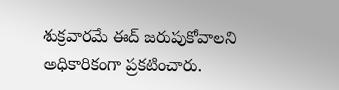శుక్రవారమే ఈద్ జరుపుకోవాలని అధికారికంగా ప్రకటించారు.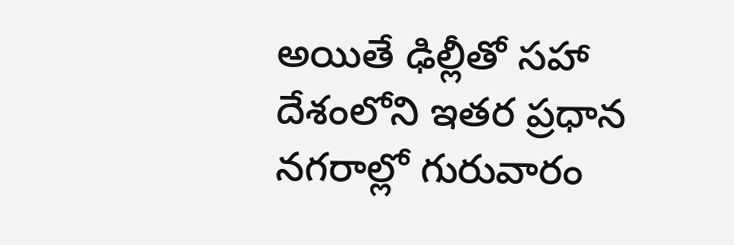అయితే ఢిల్లీతో సహా దేశంలోని ఇతర ప్రధాన నగరాల్లో గురువారం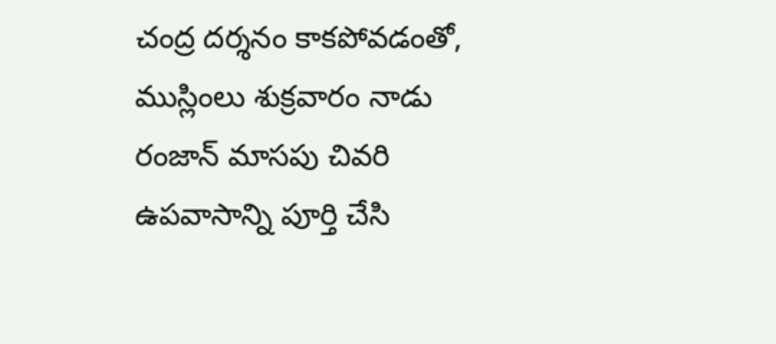చంద్ర దర్శనం కాకపోవడంతో, ముస్లింలు శుక్రవారం నాడు రంజాన్ మాసపు చివరి ఉపవాసాన్ని పూర్తి చేసి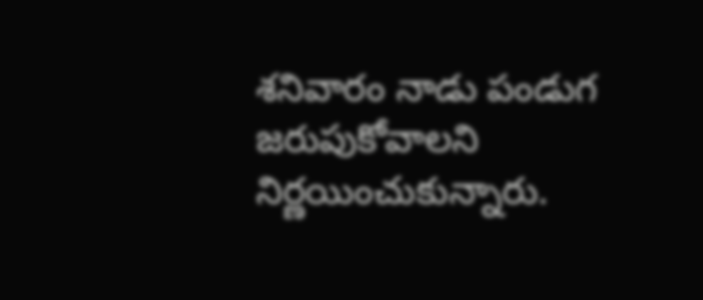శనివారం నాడు పండుగ జరుపుకోవాలని నిర్ణయించుకున్నారు.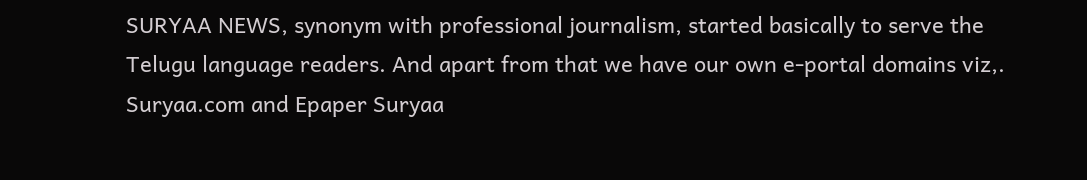SURYAA NEWS, synonym with professional journalism, started basically to serve the Telugu language readers. And apart from that we have our own e-portal domains viz,. Suryaa.com and Epaper Suryaa